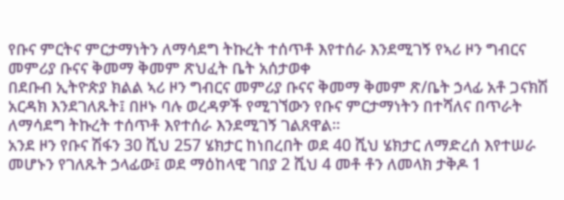የቡና ምርትና ምርታማነትን ለማሳደግ ትኩረት ተሰጥቶ እየተሰራ እንደሚገኝ የኣሪ ዞን ግብርና መምሪያ ቡናና ቅመማ ቅመም ጽህፈት ቤት አሰታወቀ
በደቡብ ኢትዮጵያ ክልል ኣሪ ዞን ግብርና መምሪያ ቡናና ቅመማ ቅመም ጽ/ቤት ኃላፊ አቶ ጋናክሽ አርዳክ እንደገለጹት፤ በዞኑ ባሉ ወረዳዎች የሚገኘውን የቡና ምርታማነትን በተሻለና በጥራት ለማሳደግ ትኩረት ተሰጥቶ እየተሰራ እንደሚገኝ ገልጸዋል።
አንደ ዞን የቡና ሽፋን 30 ሺህ 257 ሄክታር ከነበረበት ወደ 40 ሺህ ሄክታር ለማድረሰ እየተሠራ መሆኑን የገለጹት ኃላፊው፤ ወደ ማዕከላዊ ገበያ 2 ሺህ 4 መቶ ቶን ለመላክ ታቅዶ 1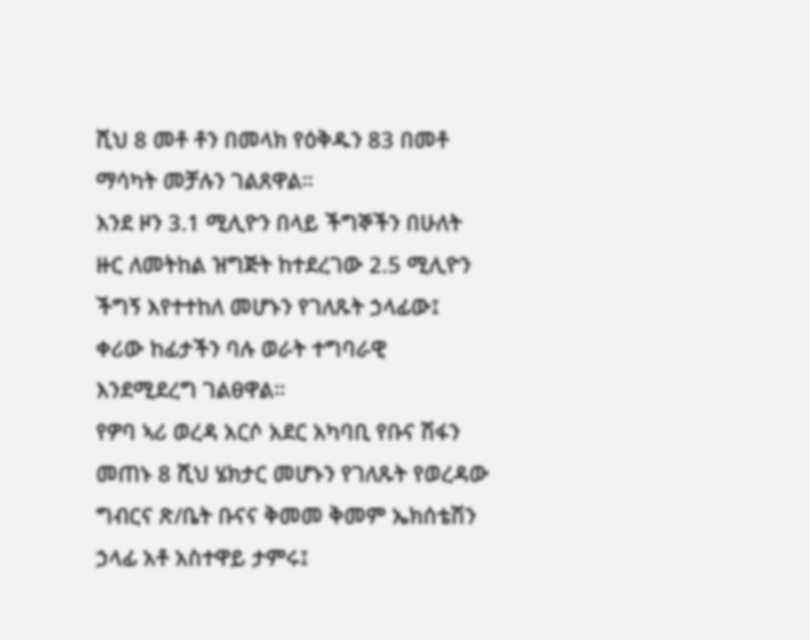ሺህ 8 መቶ ቶን በመላክ የዕቅዱን 83 በመቶ ማሳካት መቻሉን ገልጸዋል።
እንደ ዞን 3.1 ሚሊዮን በላይ ችግኞችን በሁለት ዙር ለመትከል ዝግጅት ከተደረገው 2.5 ሚሊዮን ችግኝ እየተተከለ መሆኑን የገለጹት ኃላፊው፤ ቀሪው ከፊታችን ባሉ ወራት ተግባራዊ እንደሚደረግ ገልፀዋል።
የዎባ ኣሪ ወረዳ አርሶ አደር አካባቢ የቡና ሽፋን መጠኑ 8 ሺህ ሄክታር መሆኑን የገለጹት የወረዳው ግብርና ጽ/ቤት ቡናና ቅመመ ቅመም ኤክሰቴሽን ኃላፊ አቶ አስተዋይ ታምሩ፤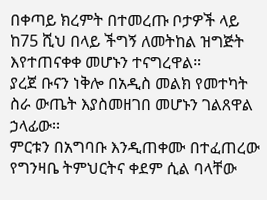በቀጣይ ክረምት በተመረጡ ቦታዎች ላይ ከ75 ሺህ በላይ ችግኝ ለመትከል ዝግጅት እየተጠናቀቀ መሆኑን ተናግረዋል።
ያረጀ ቡናን ነቅሎ በአዲስ መልክ የመተካት ስራ ውጤት እያስመዘገበ መሆኑን ገልጸዋል ኃላፊው፡፡
ምርቱን በአግባቡ እንዲጠቀሙ በተፈጠረው የግንዛቤ ትምህርትና ቀደም ሲል ባላቸው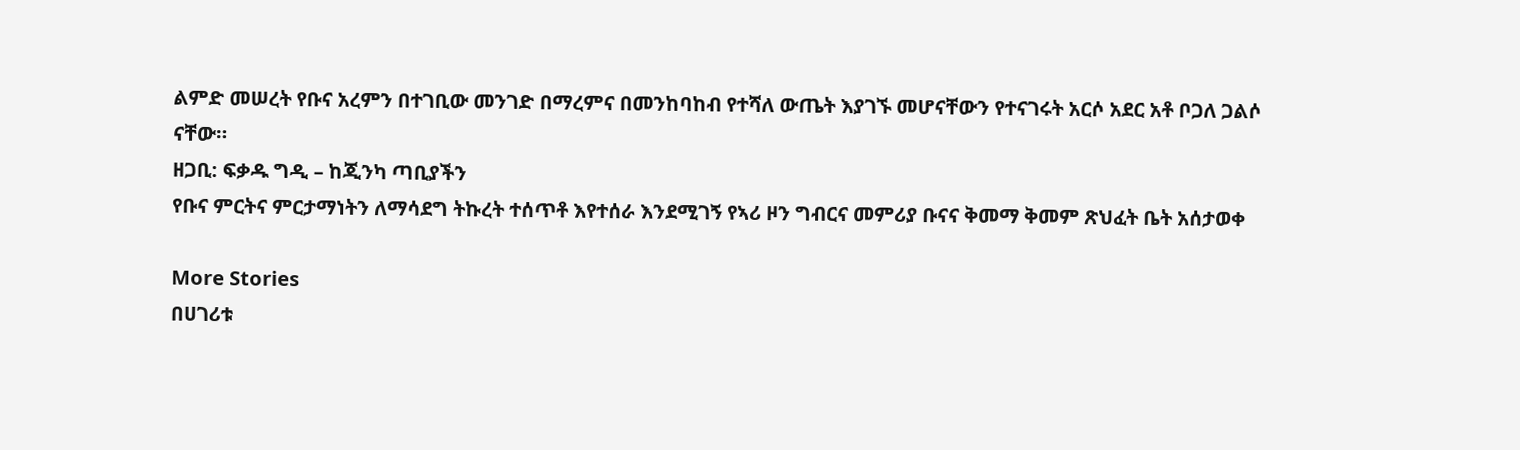ልምድ መሠረት የቡና አረምን በተገቢው መንገድ በማረምና በመንከባከብ የተሻለ ውጤት እያገኙ መሆናቸውን የተናገሩት አርሶ አደር አቶ ቦጋለ ጋልሶ ናቸው።
ዘጋቢ: ፍቃዱ ግዲ – ከጂንካ ጣቢያችን
የቡና ምርትና ምርታማነትን ለማሳደግ ትኩረት ተሰጥቶ እየተሰራ እንደሚገኝ የኣሪ ዞን ግብርና መምሪያ ቡናና ቅመማ ቅመም ጽህፈት ቤት አሰታወቀ

More Stories
በሀገሪቱ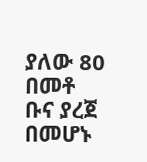ያለው 80 በመቶ ቡና ያረጀ በመሆኑ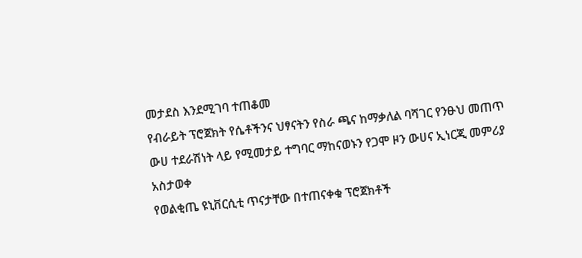መታደስ እንደሚገባ ተጠቆመ
የብራይት ፕሮጀክት የሴቶችንና ህፃናትን የስራ ጫና ከማቃለል ባሻገር የንፁህ መጠጥ ውሀ ተደራሽነት ላይ የሚመታይ ተግባር ማከናወኑን የጋሞ ዞን ውሀና ኢነርጂ መምሪያ አስታወቀ
የወልቂጤ ዩኒቨርሲቲ ጥናታቸው በተጠናቀቁ ፕሮጀክቶች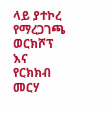ላይ ያተኮረ የማረጋገጫ ወርክሾፕ እና የርክክብ መርሃ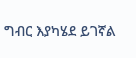ግብር እያካሄደ ይገኛል